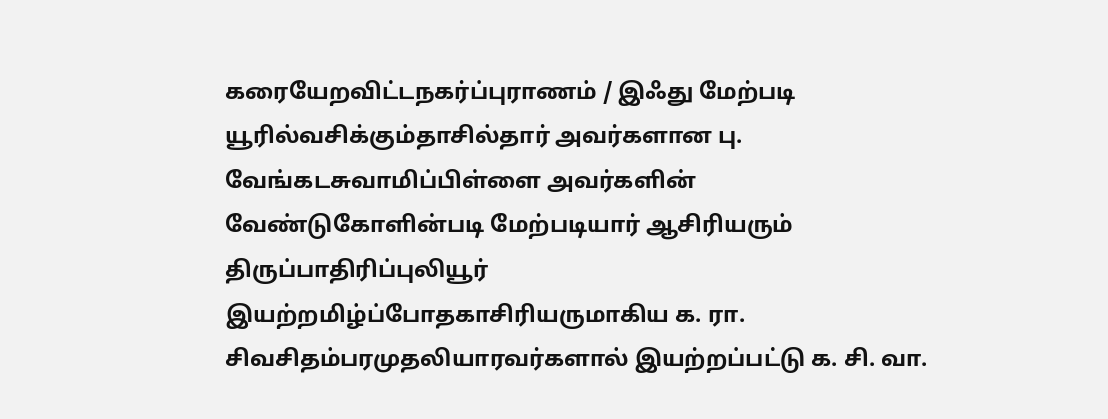கரையேறவிட்டநகர்ப்புராணம் / இஃது மேற்படி யூரில்வசிக்கும்தாசில்தார் அவர்களான பு. வேங்கடசுவாமிப்பிள்ளை அவர்களின் வேண்டுகோளின்படி மேற்படியார் ஆசிரியரும் திருப்பாதிரிப்புலியூர் இயற்றமிழ்ப்போதகாசிரியருமாகிய க. ரா. சிவசிதம்பரமுதலியாரவர்களால் இயற்றப்பட்டு க. சி. வா.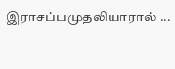இராசப்பமுதலியாரால் ...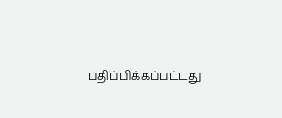பதிப்பிக்கப்பட்டது